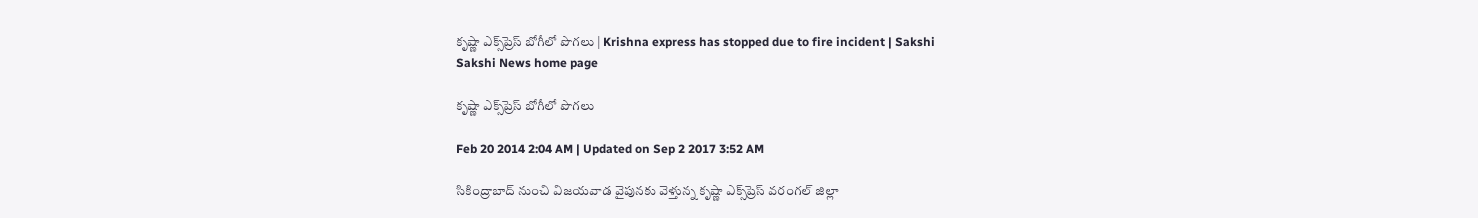కృష్ణా ఎక్స్‌ప్రెస్ బోగీలో పొగలు | Krishna express has stopped due to fire incident | Sakshi
Sakshi News home page

కృష్ణా ఎక్స్‌ప్రెస్ బోగీలో పొగలు

Feb 20 2014 2:04 AM | Updated on Sep 2 2017 3:52 AM

సికింద్రాబాద్ నుంచి విజయవాడ వైపునకు వెళ్తున్న కృష్ణా ఎక్స్‌ప్రెస్ వరంగల్ జిల్లా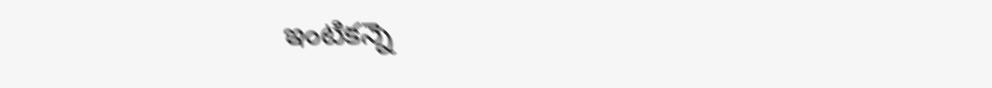ఇంటికన్నె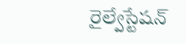రైల్వేస్టేషన్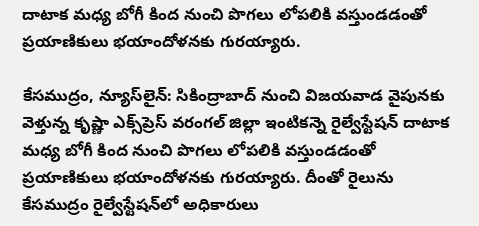దాటాక మధ్య బోగీ కింద నుంచి పొగలు లోపలికి వస్తుండడంతో ప్రయాణికులు భయాందోళనకు గురయ్యారు.

కేసముద్రం, న్యూస్‌లైన్: సికింద్రాబాద్ నుంచి విజయవాడ వైపునకు వెళ్తున్న కృష్ణా ఎక్స్‌ప్రెస్ వరంగల్ జిల్లా ఇంటికన్నె రైల్వేస్టేషన్ దాటాక మధ్య బోగీ కింద నుంచి పొగలు లోపలికి వస్తుండడంతో ప్రయాణికులు భయాందోళనకు గురయ్యారు. దీంతో రైలును కేసముద్రం రైల్వేస్టేషన్‌లో అధికారులు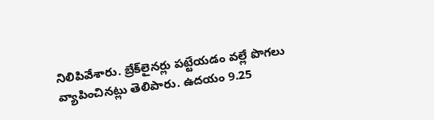నిలిపివేశారు. బ్రేక్‌లైనర్లు పట్టేయడం వల్లే పొగలు వ్యాపించినట్లు తెలిపారు. ఉదయం 9.25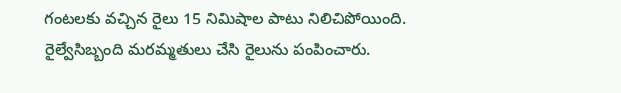గంటలకు వచ్చిన రైలు 15 నిమిషాల పాటు నిలిచిపోయింది.  రైల్వేసిబ్బంది మరమ్మతులు చేసి రైలును పంపించారు.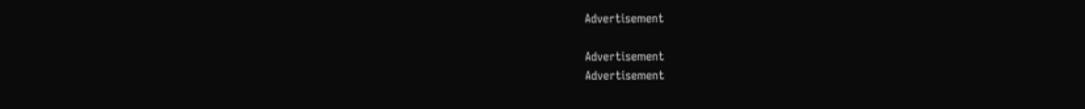Advertisement

Advertisement
Advertisement